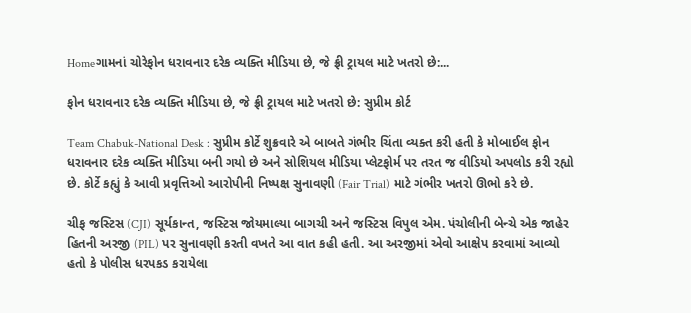Homeગામનાં ચોરેફોન ધરાવનાર દરેક વ્યક્તિ મીડિયા છે, જે ફ્રી ટ્રાયલ માટે ખતરો છે:...

ફોન ધરાવનાર દરેક વ્યક્તિ મીડિયા છે, જે ફ્રી ટ્રાયલ માટે ખતરો છે: સુપ્રીમ કોર્ટ

Team Chabuk-National Desk : સુપ્રીમ કોર્ટે શુક્રવારે એ બાબતે ગંભીર ચિંતા વ્યક્ત કરી હતી કે મોબાઈલ ફોન ધરાવનાર દરેક વ્યક્તિ મીડિયા બની ગયો છે અને સોશિયલ મીડિયા પ્લેટફોર્મ પર તરત જ વીડિયો અપલોડ કરી રહ્યો છે. કોર્ટે કહ્યું કે આવી પ્રવૃત્તિઓ આરોપીની નિષ્પક્ષ સુનાવણી (Fair Trial) માટે ગંભીર ખતરો ઊભો કરે છે.

ચીફ જસ્ટિસ (CJI) સૂર્યકાન્ત, જસ્ટિસ જોયમાલ્યા બાગચી અને જસ્ટિસ વિપુલ એમ. પંચોલીની બેન્ચે એક જાહેર હિતની અરજી (PIL) પર સુનાવણી કરતી વખતે આ વાત કહી હતી. આ અરજીમાં એવો આક્ષેપ કરવામાં આવ્યો હતો કે પોલીસ ધરપકડ કરાયેલા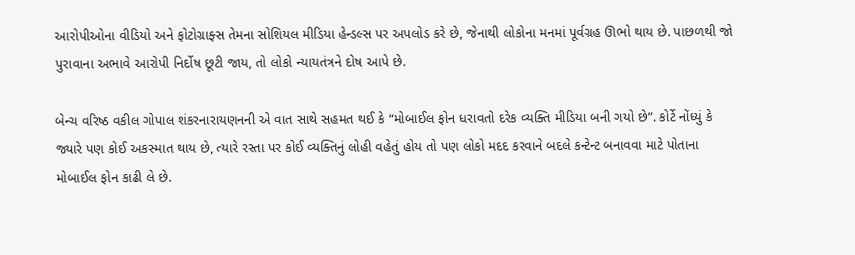આરોપીઓના વીડિયો અને ફોટોગ્રાફ્સ તેમના સોશિયલ મીડિયા હેન્ડલ્સ પર અપલોડ કરે છે, જેનાથી લોકોના મનમાં પૂર્વગ્રહ ઊભો થાય છે. પાછળથી જો પુરાવાના અભાવે આરોપી નિર્દોષ છૂટી જાય, તો લોકો ન્યાયતંત્રને દોષ આપે છે.

બેન્ચ વરિષ્ઠ વકીલ ગોપાલ શંકરનારાયણનની એ વાત સાથે સહમત થઈ કે “મોબાઈલ ફોન ધરાવતો દરેક વ્યક્તિ મીડિયા બની ગયો છે”. કોર્ટે નોંધ્યું કે જ્યારે પણ કોઈ અકસ્માત થાય છે, ત્યારે રસ્તા પર કોઈ વ્યક્તિનું લોહી વહેતું હોય તો પણ લોકો મદદ કરવાને બદલે કન્ટેન્ટ બનાવવા માટે પોતાના મોબાઈલ ફોન કાઢી લે છે.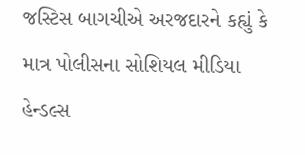જસ્ટિસ બાગચીએ અરજદારને કહ્યું કે માત્ર પોલીસના સોશિયલ મીડિયા હેન્ડલ્સ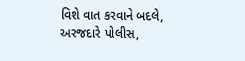વિશે વાત કરવાને બદલે, અરજદારે પોલીસ,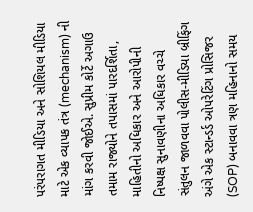પરંપરાગત મીડિયા અને સોશિયલ મીડિયા માટે એક વ્યાપક તંત્ર (mechanism) ની માંગ કરવી જોઈએ. સુપ્રીમ કોર્ટે અગાઉ તમામ રાજ્યોને તપાસમાં પારદર્શિતા, માહિતીનો અધિકાર અને આરોપીની નિષ્પક્ષ સુનાવણીના અધિકાર વચ્ચે સંતુલન જાળવવા પોલીસ-મીડિયા બ્રીફિંગ અંગે એક સ્ટાન્ડર્ડ ઓપરેટિંગ પ્રોસિજર (SOP) બનાવવા ત્રણ મહિનાનો સમય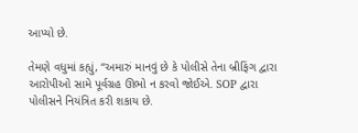આપ્યો છે.

તેમણે વધુમાં કહ્યું, “અમારું માનવું છે કે પોલીસે તેના બ્રીફિંગ દ્વારા આરોપીઓ સામે પૂર્વગ્રહ ઊભો ન કરવો જોઈએ. SOP દ્વારા પોલીસને નિયંત્રિત કરી શકાય છે.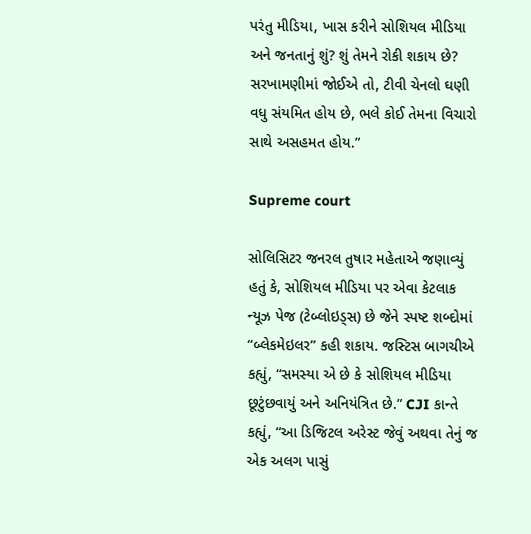પરંતુ મીડિયા, ખાસ કરીને સોશિયલ મીડિયા અને જનતાનું શું? શું તેમને રોકી શકાય છે? સરખામણીમાં જોઈએ તો, ટીવી ચેનલો ઘણી વધુ સંયમિત હોય છે, ભલે કોઈ તેમના વિચારો સાથે અસહમત હોય.”

Supreme court

સોલિસિટર જનરલ તુષાર મહેતાએ જણાવ્યું હતું કે, સોશિયલ મીડિયા પર એવા કેટલાક ન્યૂઝ પેજ (ટેબ્લોઇડ્સ) છે જેને સ્પષ્ટ શબ્દોમાં “બ્લેકમેઇલર” કહી શકાય. જસ્ટિસ બાગચીએ કહ્યું, “સમસ્યા એ છે કે સોશિયલ મીડિયા છૂટુંછવાયું અને અનિયંત્રિત છે.” CJI કાન્તે કહ્યું, “આ ડિજિટલ અરેસ્ટ જેવું અથવા તેનું જ એક અલગ પાસું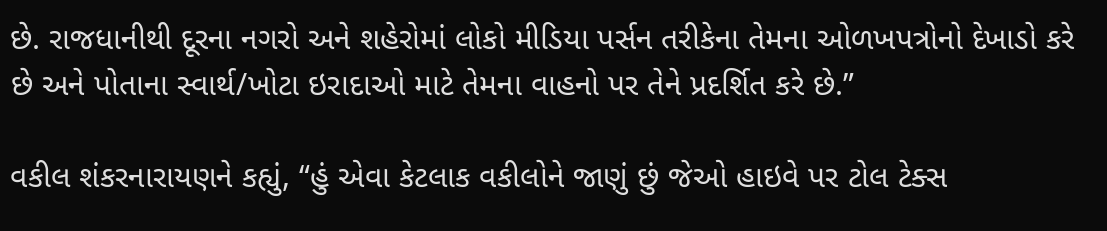છે. રાજધાનીથી દૂરના નગરો અને શહેરોમાં લોકો મીડિયા પર્સન તરીકેના તેમના ઓળખપત્રોનો દેખાડો કરે છે અને પોતાના સ્વાર્થ/ખોટા ઇરાદાઓ માટે તેમના વાહનો પર તેને પ્રદર્શિત કરે છે.”

વકીલ શંકરનારાયણને કહ્યું, “હું એવા કેટલાક વકીલોને જાણું છું જેઓ હાઇવે પર ટોલ ટેક્સ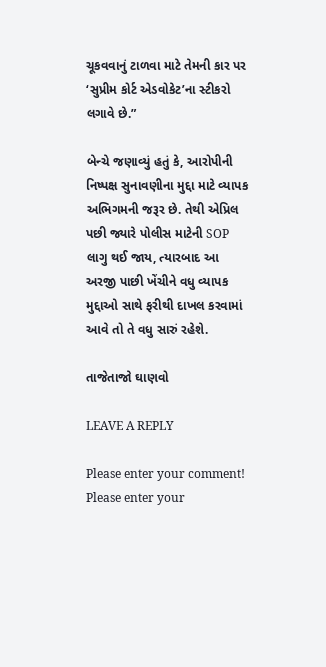ચૂકવવાનું ટાળવા માટે તેમની કાર પર ‘સુપ્રીમ કોર્ટ એડવોકેટ’ના સ્ટીકરો લગાવે છે.”

બેન્ચે જણાવ્યું હતું કે, આરોપીની નિષ્પક્ષ સુનાવણીના મુદ્દા માટે વ્યાપક અભિગમની જરૂર છે. તેથી એપ્રિલ પછી જ્યારે પોલીસ માટેની SOP લાગુ થઈ જાય, ત્યારબાદ આ અરજી પાછી ખેંચીને વધુ વ્યાપક મુદ્દાઓ સાથે ફરીથી દાખલ કરવામાં આવે તો તે વધુ સારું રહેશે.

તાજેતાજો ઘાણવો

LEAVE A REPLY

Please enter your comment!
Please enter your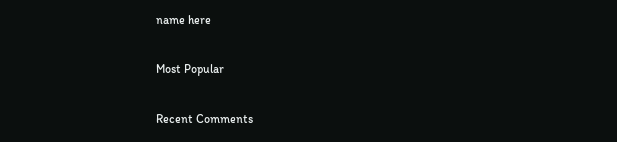name here

Most Popular

Recent Comments